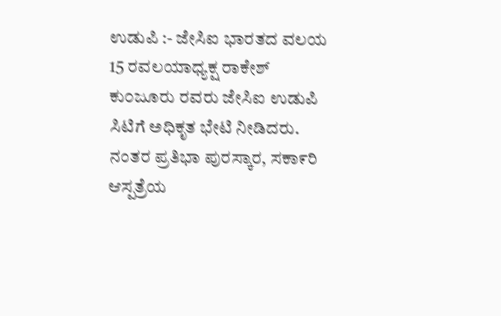ಉಡುಪಿ :- ಜೇಸಿಐ ಭಾರತದ ವಲಯ 15 ರವಲಯಾಧ್ಯಕ್ಷ ರಾಕೇಶ್ ಕು೦ಜೂರು ರವರು ಜೇಸಿಐ ಉಡುಪಿ ಸಿಟಿಗೆ ಅಧಿಕೃತ ಭೇಟಿ ನೀಡಿದರು. ನಂತರ ಪ್ರತಿಭಾ ಪುರಸ್ಕಾರ, ಸಕಾ೯ರಿ ಆಸ್ಪತ್ರೆಯ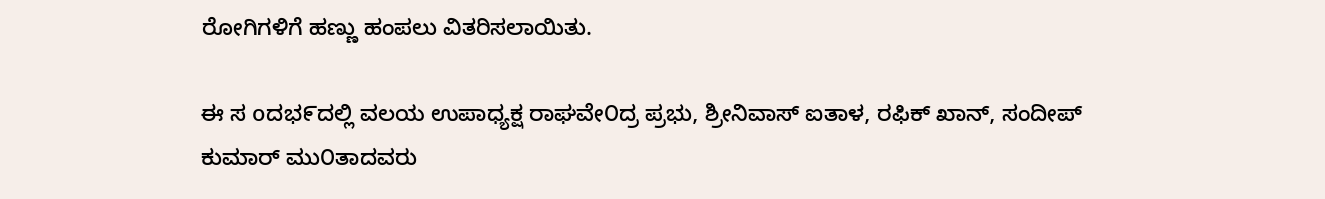ರೋಗಿಗಳಿಗೆ ಹಣ್ಣು ಹಂಪಲು ವಿತರಿಸಲಾಯಿತು.

ಈ ಸ oದಭ೯ದಲ್ಲಿ ವಲಯ ಉಪಾಧ್ಯಕ್ಷ ರಾಘವೇ೦ದ್ರ ಪ್ರಭು, ಶ್ರೀನಿವಾಸ್ ಐತಾಳ, ರಫಿಕ್ ಖಾನ್, ಸಂದೀಪ್ ಕುಮಾರ್ ಮು೦ತಾದವರು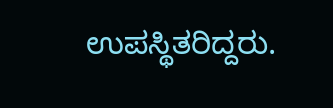ಉಪಸ್ಥಿತರಿದ್ದರು.